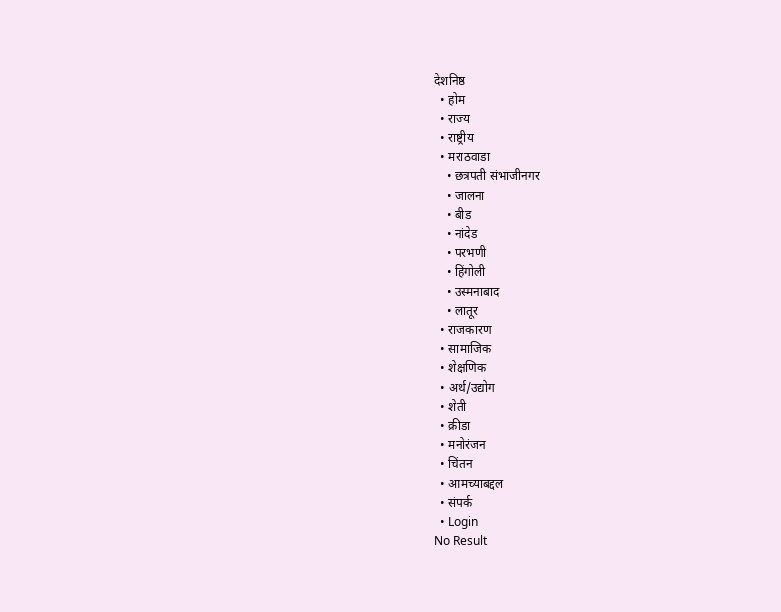देशनिष्ठ
  • होम
  • राज्य
  • राष्ट्रीय
  • मराठवाडा
    • छत्रपती संभाजीनगर
    • जालना
    • बीड
    • नांदेड
    • परभणी
    • हिंगोली
    • उस्मनाबाद
    • लातूर
  • राजकारण
  • सामाजिक
  • शेक्षणिक
  • अर्थ/उद्योग
  • शेती
  • क्रीडा
  • मनोरंजन
  • चिंतन
  • आमच्याबद्दल
  • संपर्क
  • Login
No Result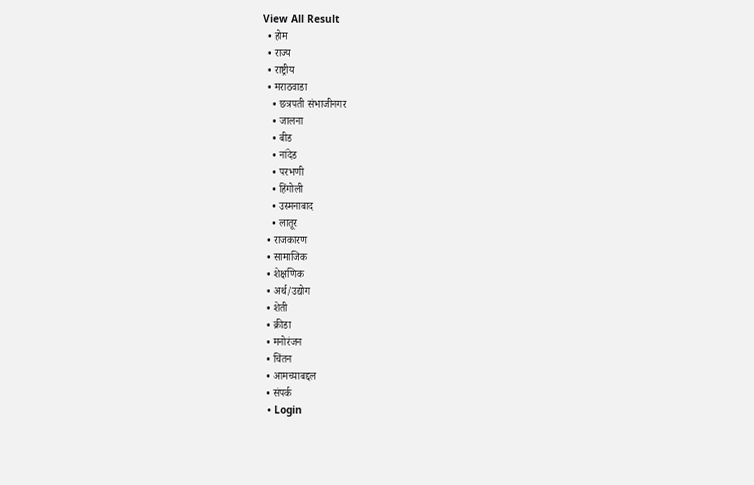View All Result
  • होम
  • राज्य
  • राष्ट्रीय
  • मराठवाडा
    • छत्रपती संभाजीनगर
    • जालना
    • बीड
    • नांदेड
    • परभणी
    • हिंगोली
    • उस्मनाबाद
    • लातूर
  • राजकारण
  • सामाजिक
  • शेक्षणिक
  • अर्थ/उद्योग
  • शेती
  • क्रीडा
  • मनोरंजन
  • चिंतन
  • आमच्याबद्दल
  • संपर्क
  • Login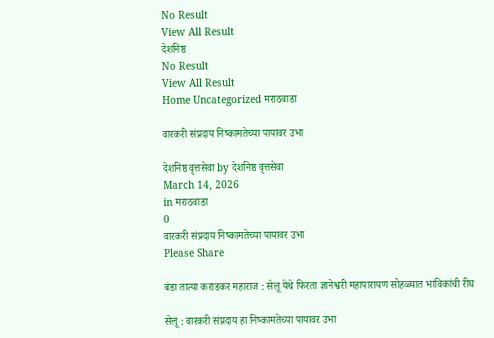No Result
View All Result
देशनिष्ठ
No Result
View All Result
Home Uncategorized मराठवाडा

वारकरी संप्रदाय निष्कामतेच्या पायावर उभा

देशनिष्ठ वृत्तसेवा by देशनिष्ठ वृत्तसेवा
March 14, 2026
in मराठवाडा
0
वारकरी संप्रदाय निष्कामतेच्या पायावर उभा
Please Share

बंडा तात्या कराडकर महाराज : सेलू येथे फिरता ज्ञानेश्वरी महापारायण सोहळ्यात भाविकांची रीघ

सेलू : वारकरी संप्रदाय हा निष्कामतेच्या पायावर उभा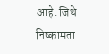आहे. जिथे निष्कामता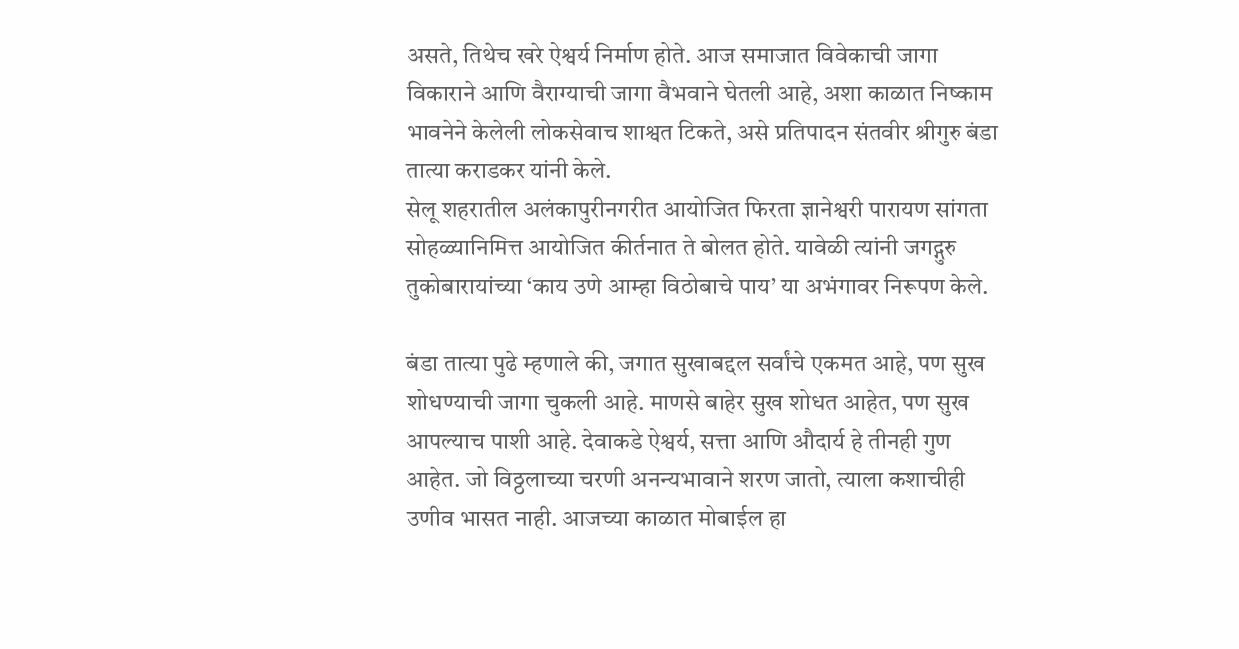असते, तिथेच खरे ऐश्वर्य निर्माण होते. आज समाजात विवेकाची जागा विकाराने आणि वैराग्याची जागा वैभवाने घेतली आहे, अशा काळात निष्काम भावनेने केलेली लोकसेवाच शाश्वत टिकते, असे प्रतिपादन संतवीर श्रीगुरु बंडा तात्या कराडकर यांनी केले.
सेलू शहरातील अलंकापुरीनगरीत आयोजित फिरता ज्ञानेश्वरी पारायण सांगता सोहळ्यानिमित्त आयोजित कीर्तनात ते बोलत होते. यावेळी त्यांनी जगद्गुरु तुकोबारायांच्या ‘काय उणे आम्हा विठोबाचे पाय’ या अभंगावर निरूपण केले.

बंडा तात्या पुढे म्हणाले की, जगात सुखाबद्दल सर्वांचे एकमत आहे, पण सुख शोधण्याची जागा चुकली आहे. माणसे बाहेर सुख शोधत आहेत, पण सुख आपल्याच पाशी आहे. देवाकडे ऐश्वर्य, सत्ता आणि औदार्य हे तीनही गुण आहेत. जो विठ्ठलाच्या चरणी अनन्यभावाने शरण जातो, त्याला कशाचीही उणीव भासत नाही. आजच्या काळात मोबाईल हा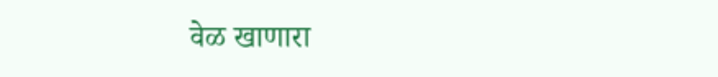वेळ खाणारा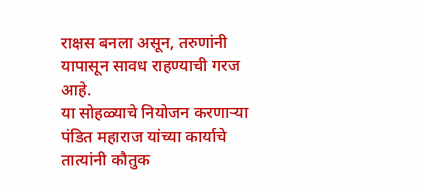राक्षस बनला असून, तरुणांनी यापासून सावध राहण्याची गरज आहे.
या सोहळ्याचे नियोजन करणाऱ्या पंडित महाराज यांच्या कार्याचे तात्यांनी कौतुक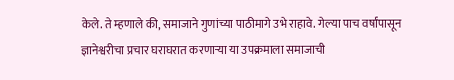केले. ते म्हणाले की, समाजाने गुणांच्या पाठीमागे उभे राहावे. गेल्या पाच वर्षांपासून ज्ञानेश्वरीचा प्रचार घराघरात करणाऱ्या या उपक्रमाला समाजाची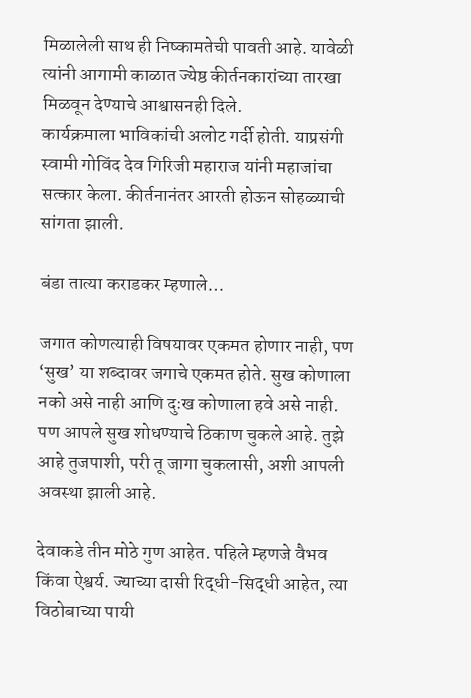मिळालेली साथ ही निष्कामतेची पावती आहे. यावेळी त्यांनी आगामी काळात ज्येष्ठ कीर्तनकारांच्या तारखा मिळवून देण्याचे आश्वासनही दिले.
कार्यक्रमाला भाविकांची अलोट गर्दी होती. याप्रसंगी स्वामी गोविंद देव गिरिजी महाराज यांनी महाजांचा सत्कार केला. कीर्तनानंतर आरती होऊन सोहळ्याची सांगता झाली.

बंडा तात्या कराडकर म्हणाले…

जगात कोणत्याही विषयावर एकमत होणार नाही, पण ‘सुख’ या शब्दावर जगाचे एकमत होते. सुख कोणाला नको असे नाही आणि दुःख कोणाला हवे असे नाही. पण आपले सुख शोधण्याचे ठिकाण चुकले आहे. तुझे आहे तुजपाशी, परी तू जागा चुकलासी, अशी आपली अवस्था झाली आहे.

देवाकडे तीन मोठे गुण आहेत. पहिले म्हणजे वैभव किंवा ऐश्वर्य. ज्याच्या दासी रिद्धी-सिद्धी आहेत, त्या विठोबाच्या पायी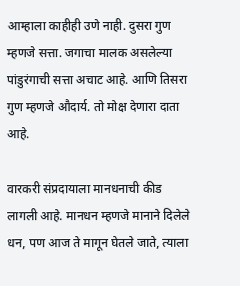आम्हाला काहीही उणे नाही. दुसरा गुण म्हणजे सत्ता. जगाचा मालक असलेल्या पांडुरंगाची सत्ता अचाट आहे. आणि तिसरा गुण म्हणजे औदार्य. तो मोक्ष देणारा दाता आहे.

वारकरी संप्रदायाला मानधनाची कीड लागली आहे. मानधन म्हणजे मानाने दिलेले धन, पण आज ते मागून घेतले जाते, त्याला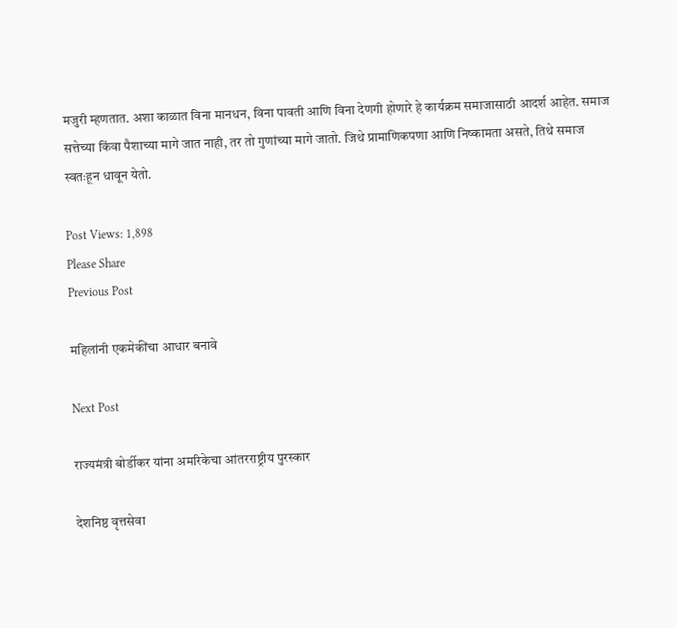मजुरी म्हणतात. अशा काळात विना मानधन, विना पावती आणि विना देणगी होणारे हे कार्यक्रम समाजासाठी आदर्श आहेत. समाज सत्तेच्या किंवा पैशाच्या मागे जात नाही, तर तो गुणांच्या मागे जातो. जिथे प्रामाणिकपणा आणि निष्कामता असते, तिथे समाज स्वतःहून धावून येतो.

Post Views: 1,898
Please Share
Previous Post

महिलांनी एकमेकींचा आधार बनावे

Next Post

राज्यमंत्री बोर्डीकर यांना अमरिकेचा आंतरराष्ट्रीय पुरस्कार

देशनिष्ठ वृत्तसेवा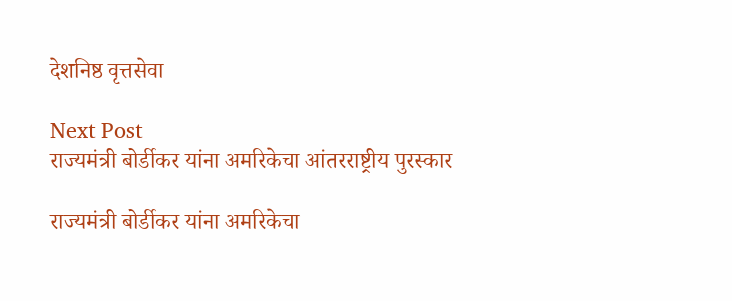देशनिष्ठ वृत्तसेवा

Next Post
राज्यमंत्री बोर्डीकर यांना अमरिकेचा आंतरराष्ट्रीय पुरस्कार

राज्यमंत्री बोर्डीकर यांना अमरिकेचा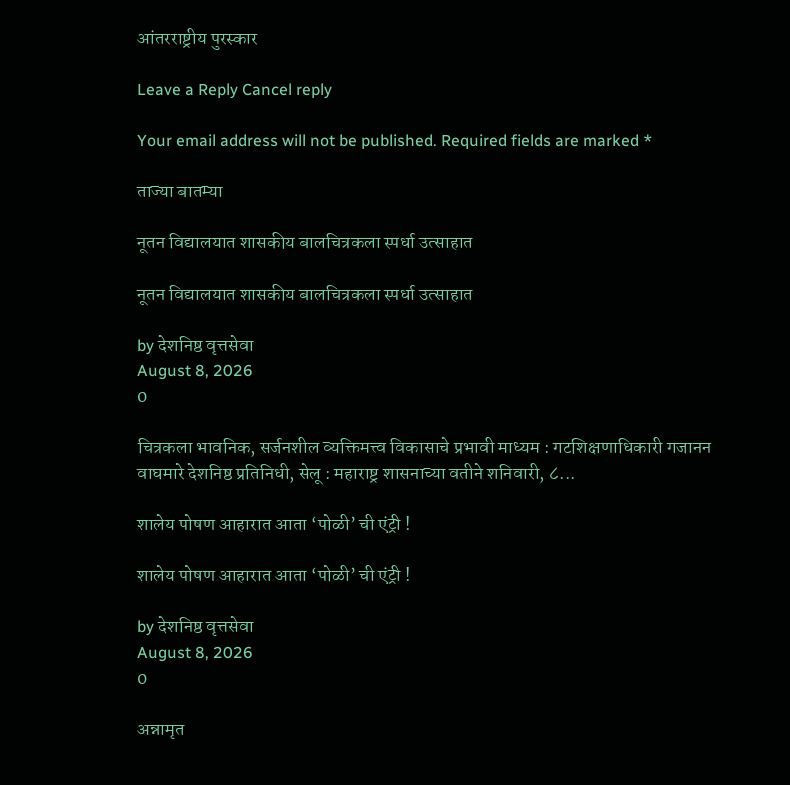आंतरराष्ट्रीय पुरस्कार

Leave a Reply Cancel reply

Your email address will not be published. Required fields are marked *

ताज्या बातम्या

नूतन विद्यालयात शासकीय बालचित्रकला स्पर्धा उत्साहात

नूतन विद्यालयात शासकीय बालचित्रकला स्पर्धा उत्साहात

by देशनिष्ठ वृत्तसेवा
August 8, 2026
0

चित्रकला भावनिक, सर्जनशील व्यक्तिमत्त्व विकासाचे प्रभावी माध्यम : गटशिक्षणाधिकारी गजानन वाघमारे देशनिष्ठ प्रतिनिधी, सेलू : महाराष्ट्र शासनाच्या वतीने शनिवारी, ८...

शालेय पोषण आहारात आता ‘पोळी’ ची एंट्री !

शालेय पोषण आहारात आता ‘पोळी’ ची एंट्री !

by देशनिष्ठ वृत्तसेवा
August 8, 2026
0

अन्नामृत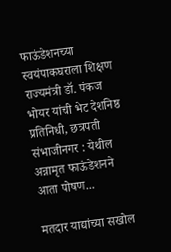फाऊंडेशनच्या स्वयंपाकघराला शिक्षण राज्यमंत्री डॉ. पंकज भोयर यांची भेट देशनिष्ठ प्रतिनिधी, छत्रपती संभाजीनगर : येथील अन्नामृत फाऊंडेशनने आता पोषण...

मतदार याद्यांच्या सखोल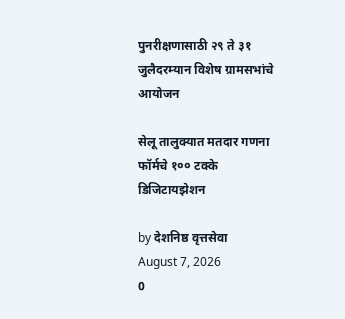पुनरीक्षणासाठी २९ ते ३१ जुलैदरम्यान विशेष ग्रामसभांचे आयोजन

सेलू तालुक्यात मतदार गणना फॉर्मचे १०० टक्के डिजिटायझेशन

by देशनिष्ठ वृत्तसेवा
August 7, 2026
0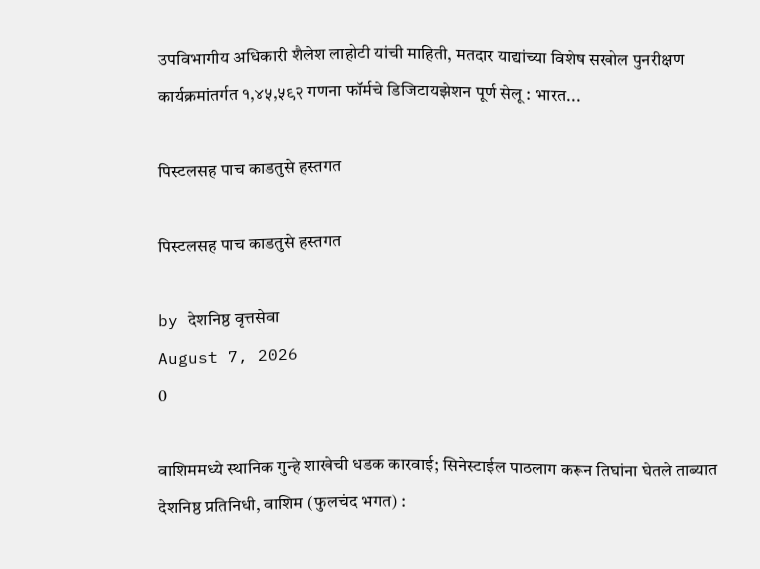उपविभागीय अधिकारी शैलेश लाहोटी यांची माहिती, मतदार याद्यांच्या विशेष सखोल पुनरीक्षण कार्यक्रमांतर्गत १,४५,५९२ गणना फॉर्मचे डिजिटायझेशन पूर्ण सेलू : भारत...

पिस्टलसह पाच काडतुसे हस्तगत

पिस्टलसह पाच काडतुसे हस्तगत

by देशनिष्ठ वृत्तसेवा
August 7, 2026
0

वाशिममध्ये स्थानिक गुन्हे शाखेची धडक कारवाई; सिनेस्टाईल पाठलाग करून तिघांना घेतले ताब्यात देशनिष्ठ प्रतिनिधी, वाशिम (फुलचंद भगत) :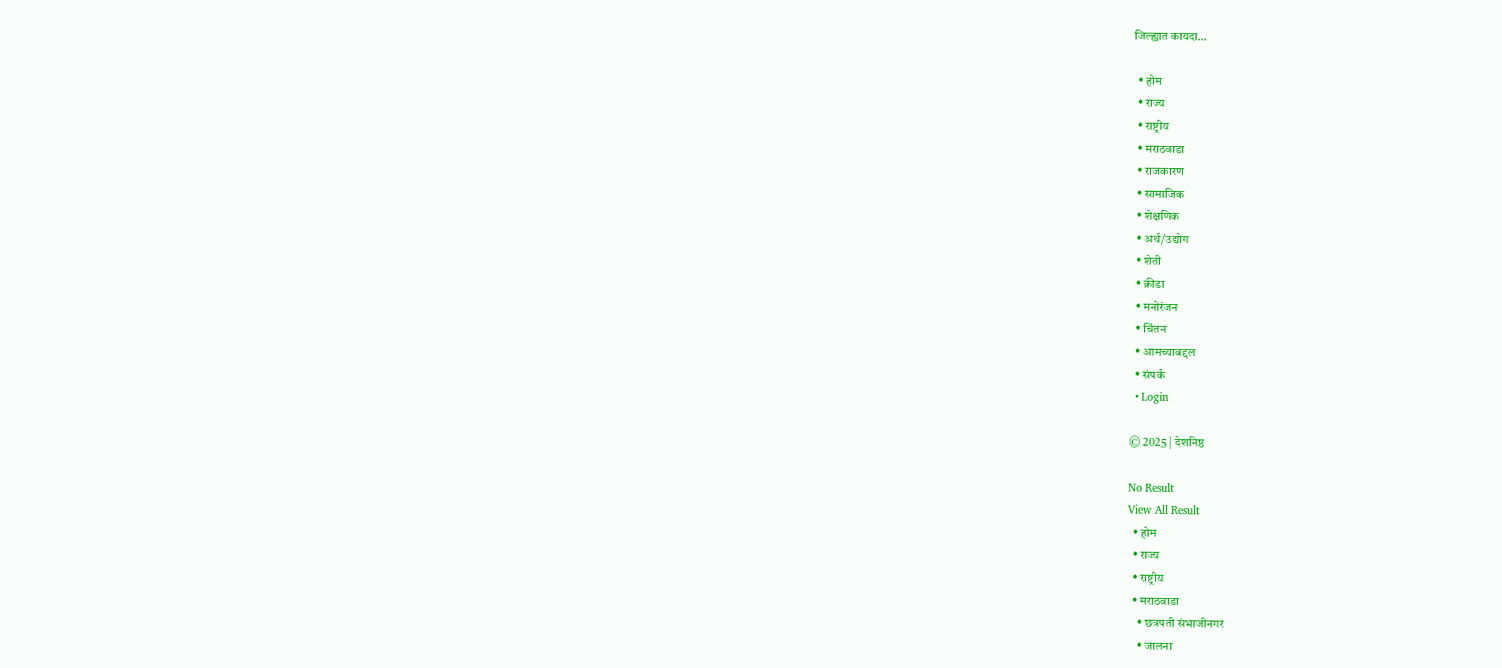जिल्ह्यात कायदा...

  • होम
  • राज्य
  • राष्ट्रीय
  • मराठवाडा
  • राजकारण
  • सामाजिक
  • शेक्षणिक
  • अर्थ/उद्योग
  • शेती
  • क्रीडा
  • मनोरंजन
  • चिंतन
  • आमच्याबद्दल
  • संपर्क
  • Login

© 2025 | देशनिष्ठ

No Result
View All Result
  • होम
  • राज्य
  • राष्ट्रीय
  • मराठवाडा
    • छत्रपती संभाजीनगर
    • जालना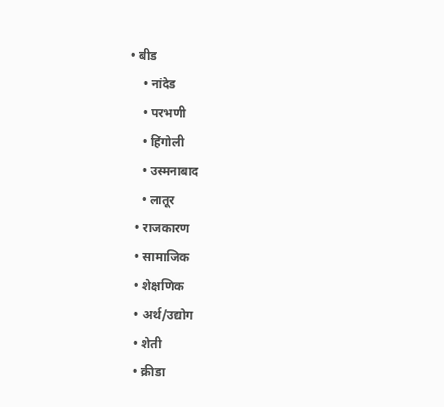• बीड
    • नांदेड
    • परभणी
    • हिंगोली
    • उस्मनाबाद
    • लातूर
  • राजकारण
  • सामाजिक
  • शेक्षणिक
  • अर्थ/उद्योग
  • शेती
  • क्रीडा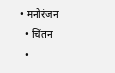• मनोरंजन
  • चिंतन
  •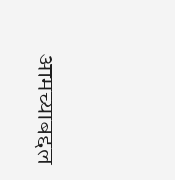आमच्याबद्दल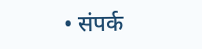• संपर्क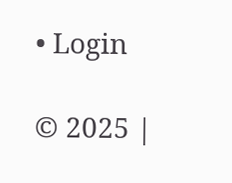• Login

© 2025 |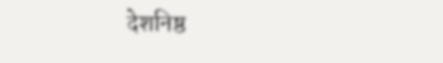देशनिष्ठ